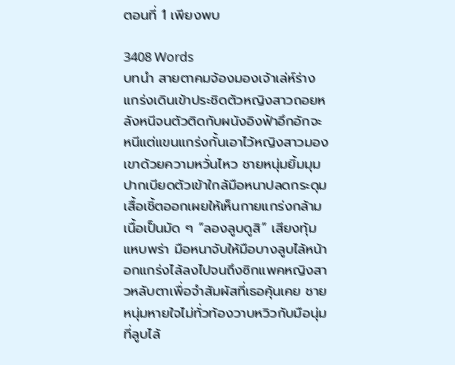ตอนที่ 1 เพียงพบ

3408 Words
บทนำ สายตาคมจ้องมองเจ้าเล่ห์ร่างแกร่งเดินเข้าประชิดตัวหญิงสาวถอยหลังหนีจนตัวติดกับผนังอิงฟ้าอึกอักจะหนีแต่แขนแกร่งกั้นเอาไว้หญิงสาวมองเขาด้วยความหวั่นไหว ชายหนุ่มยิ้มมุมปากเบียดตัวเข้าใกล้มือหนาปลดกระดุมเสื้อเชิ้ตออกเผยให้เห็นกายแกร่งกล้ามเนื้อเป็นมัด ๆ “ลองลูบดูสิ” เสียงทุ้มแหบพร่า มือหนาจับให้มือบางลูบไล้หน้าอกแกร่งไล้ลงไปจนถึงซิกแพคหญิงสาวหลับตาเพื่อจำสัมผัสที่เธอคุ้นเคย ชายหนุ่มหายใจไม่ทั่วท้องวาบหวิวกับมือนุ่มที่ลูบไล้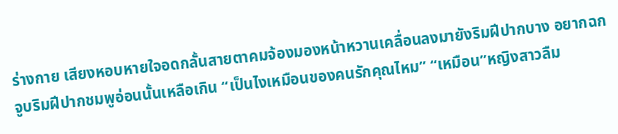ร่างกาย เสียงหอบหายใจอดกลั้นสายตาคมจ้องมองหน้าหวานเคลื่อนลงมายังริมฝีปากบาง อยากฉกจูบริมฝีปากชมพูอ่อนนั้นเหลือเกิน “เป็นไงเหมือนของคนรักคุณไหม” “เหมือน”หญิงสาวลืม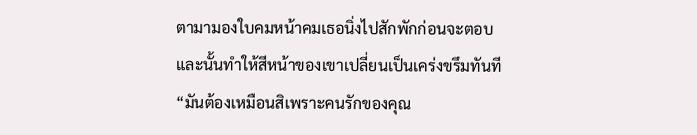ตามามองใบคมหน้าคมเธอนิ่งไปสักพักก่อนจะตอบ และนั้นทำให้สีหน้าของเขาเปลี่ยนเป็นเคร่งขรึมทันที “มันต้องเหมือนสิเพราะคนรักของคุณ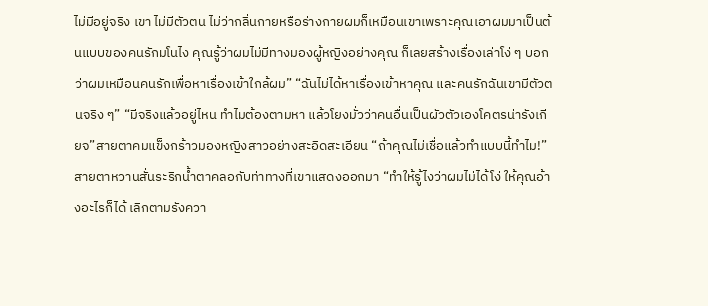ไม่มีอยู่จริง เขา ไม่มีตัวตน ไม่ว่ากลิ่นกายหรือร่างกายผมก็เหมือนเขาเพราะคุณเอาผมมาเป็นต้นแบบของคนรักมโนไง คุณรู้ว่าผมไม่มีทางมองผู้หญิงอย่างคุณ ก็เลยสร้างเรื่องเล่าโง่ ๆ บอกว่าผมเหมือนคนรักเพื่อหาเรื่องเข้าใกล้ผม” “ฉันไม่ได้หาเรื่องเข้าหาคุณ และคนรักฉันเขามีตัวตนจริง ๆ” “มีจริงแล้วอยู่ไหน ทำไมต้องตามหา แล้วโยงมั่วว่าคนอื่นเป็นผัวตัวเองโคตรน่ารังเกียจ”สายตาคมแข็งกร้าวมองหญิงสาวอย่างสะอิดสะเอียน “ถ้าคุณไม่เชื่อแล้วทำแบบนี้ทำไม!”สายตาหวานสั่นระริกน้ำตาคลอกับท่าทางที่เขาแสดงออกมา “ทำให้รู้ไงว่าผมไม่ได้โง่ ให้คุณอ้างอะไรก็ได้ เลิกตามรังควา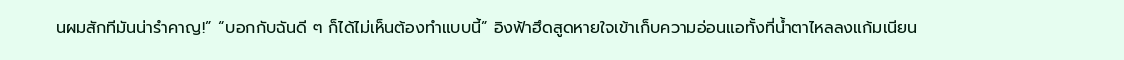นผมสักทีมันน่ารำคาญ!” “บอกกับฉันดี ๆ ก็ได้ไม่เห็นต้องทำแบบนี้” อิงฟ้าฮึดสูดหายใจเข้าเก็บความอ่อนแอทั้งที่น้ำตาไหลลงแก้มเนียน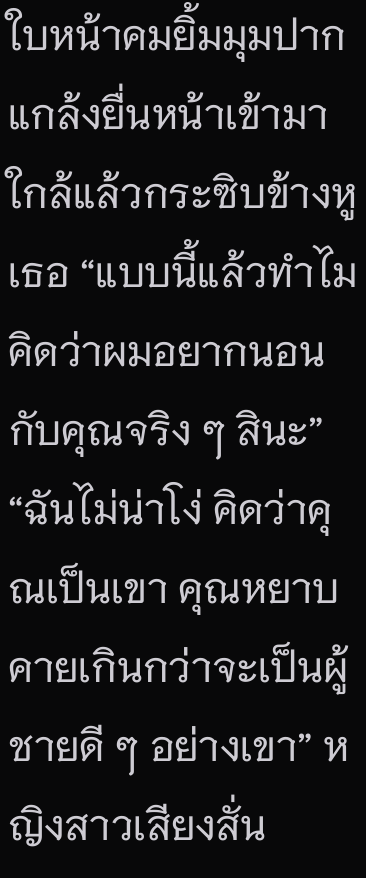ใบหน้าคมยิ้มมุมปากแกล้งยื่นหน้าเข้ามาใกล้แล้วกระซิบข้างหูเธอ “แบบนี้แล้วทำไมคิดว่าผมอยากนอนกับคุณจริง ๆ สินะ” “ฉันไม่น่าโง่ คิดว่าคุณเป็นเขา คุณหยาบคายเกินกว่าจะเป็นผู้ชายดี ๆ อย่างเขา” หญิงสาวเสียงสั่น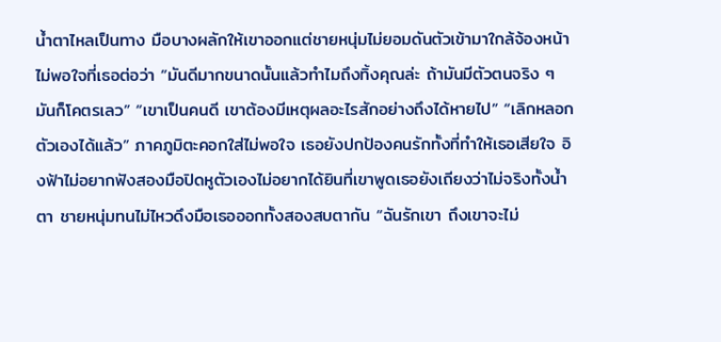น้ำตาไหลเป็นทาง มือบางผลักให้เขาออกแต่ชายหนุ่มไม่ยอมดันตัวเข้ามาใกล้จ้องหน้าไม่พอใจที่เธอต่อว่า “มันดีมากขนาดนั้นแล้วทำไมถึงทิ้งคุณล่ะ ถ้ามันมีตัวตนจริง ๆ มันก็โคตรเลว” “เขาเป็นคนดี เขาต้องมีเหตุผลอะไรสักอย่างถึงได้หายไป” “เลิกหลอกตัวเองได้แล้ว” ภาคภูมิตะคอกใส่ไม่พอใจ เธอยังปกป้องคนรักทั้งที่ทำให้เธอเสียใจ อิงฟ้าไม่อยากฟังสองมือปิดหูตัวเองไม่อยากได้ยินที่เขาพูดเธอยังเถียงว่าไม่จริงทั้งน้ำตา ชายหนุ่มทนไม่ไหวดึงมือเธอออกทั้งสองสบตากัน “ฉันรักเขา ถึงเขาจะไม่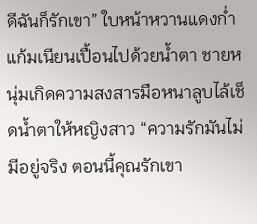ดีฉันก็รักเขา” ใบหน้าหวานแดงก่ำแก้มเนียนเปื้อนไปด้วยน้ำตา ชายหนุ่มเกิดความสงสารมือหนาลูบไล้เช็ดน้ำตาให้หญิงสาว “ความรักมันไม่มีอยู่จริง ตอนนี้คุณรักเขา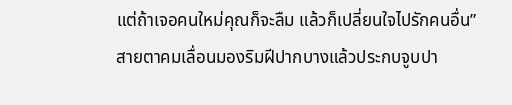แต่ถ้าเจอคนใหม่คุณก็จะลืม แล้วก็เปลี่ยนใจไปรักคนอื่น” สายตาคมเลื่อนมองริมฝีปากบางแล้วประกบจูบปา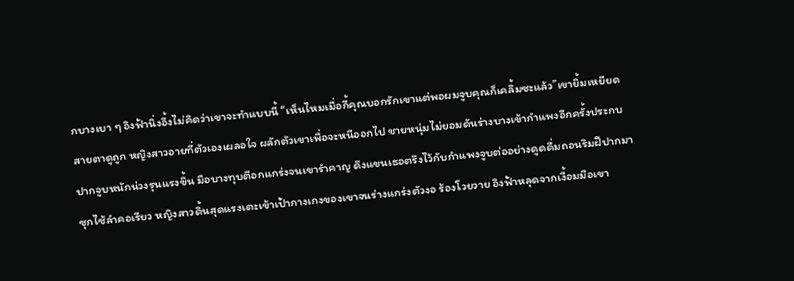กบางเบา ๆ อิงฟ้านิ่งอึ้งไม่คิดว่าเขาจะทำแบบนี้ “เห็นไหมเมื่อกี้คุณบอกรักเขาแต่พอผมจูบคุณก็เคลิ้มซะแล้ว”เขายิ้มเหยียดสายตาดูถูก หญิงสาวอายที่ตัวเองเผลอใจ ผลักตัวเขาเพื่อจะหนีออกไป ชายหนุ่มไม่ยอมดันร่างบางเข้ากำแพงอีกครั้งประกบปากจูบหนักน่วงรุนแรงขึ้น มือบางทุบตีอกแกร่งจนเขารำคาญ ดึงแขนเธอตรึงไว้กับกำแพงจูบต่ออย่างดูดดื่มถอนริมฝีปากมาซุกไซ้ลำคอเรียว หญิงสาวดิ้นสุดแรงเตะเข้าเป้ากางเกงของเขาจนร่างแกร่งตัวงอ ร้องโวยวาย อิงฟ้าหลุดจากเงื้อมมือเขา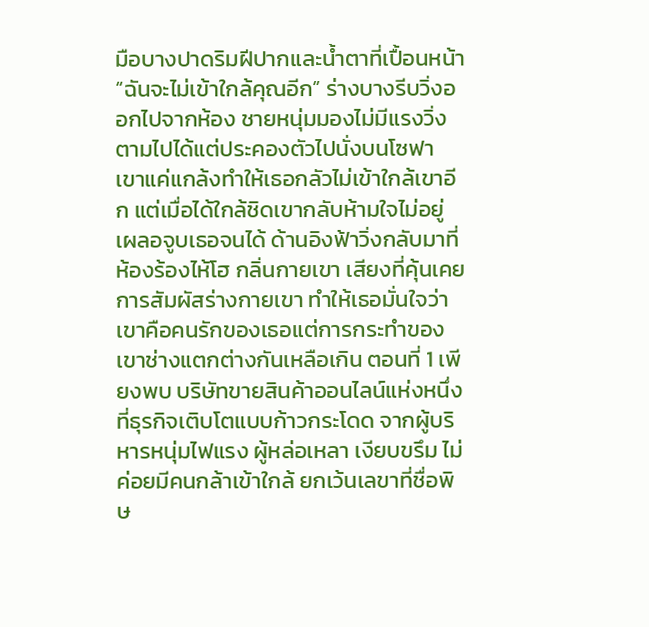มือบางปาดริมฝีปากและน้ำตาที่เปื้อนหน้า “ฉันจะไม่เข้าใกล้คุณอีก” ร่างบางรีบวิ่งออกไปจากห้อง ชายหนุ่มมองไม่มีแรงวิ่งตามไปได้แต่ประคองตัวไปนั่งบนโซฟา เขาแค่แกล้งทำให้เธอกลัวไม่เข้าใกล้เขาอีก แต่เมื่อได้ใกล้ชิดเขากลับห้ามใจไม่อยู่ เผลอจูบเธอจนได้ ด้านอิงฟ้าวิ่งกลับมาที่ห้องร้องไห้โฮ กลิ่นกายเขา เสียงที่คุ้นเคย การสัมผัสร่างกายเขา ทำให้เธอมั่นใจว่าเขาคือคนรักของเธอแต่การกระทำของเขาช่างแตกต่างกันเหลือเกิน ตอนที่ 1 เพียงพบ บริษัทขายสินค้าออนไลน์แห่งหนึ่งที่ธุรกิจเติบโตแบบก้าวกระโดด จากผู้บริหารหนุ่มไฟแรง ผู้หล่อเหลา เงียบขรึม ไม่ค่อยมีคนกล้าเข้าใกล้ ยกเว้นเลขาที่ชื่อพิษ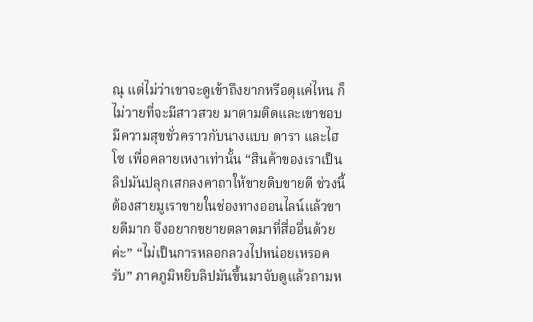ณุ แต่ไม่ว่าเขาจะดูเข้าถึงยากหรือดุแค่ไหน ก็ไม่วายที่จะมีสาวสวย มาตามติดและเขาชอบมีความสุขชั่วคราวกับนางแบบ ดารา และไฮโซ เพื่อคลายเหงาเท่านั้น “สินค้าของเราเป็นลิปมันปลุกเสกลงคาถาให้ขายดิบขายดี ช่วงนี้ต้องสายมูเราขายในช่องทางออนไลน์แล้วขายดีมาก จึงอยากขยายตลาดมาที่สื่ออื่นด้วยค่ะ” “ไม่เป็นการหลอกลวงไปหน่อยเหรอครับ” ภาคภูมิหยิบลิปมันขึ้นมาจับดูแล้วถามห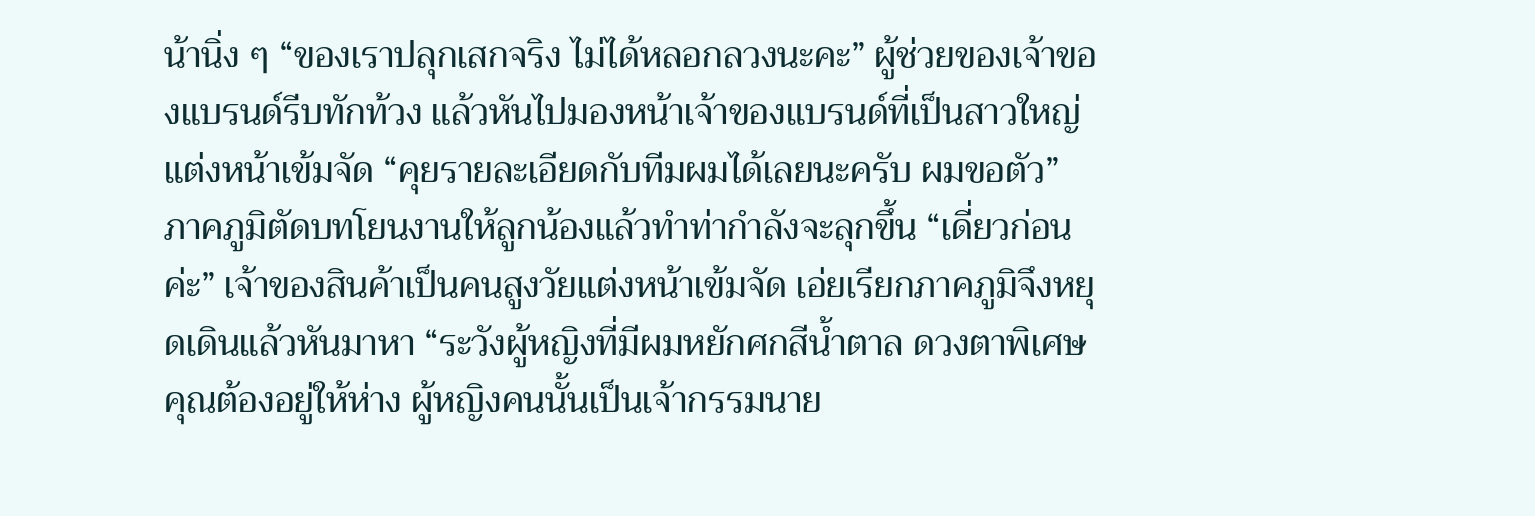น้านิ่ง ๆ “ของเราปลุกเสกจริง ไม่ได้หลอกลวงนะคะ” ผู้ช่วยของเจ้าของแบรนด์รีบทักท้วง แล้วหันไปมองหน้าเจ้าของแบรนด์ที่เป็นสาวใหญ่แต่งหน้าเข้มจัด “คุยรายละเอียดกับทีมผมได้เลยนะครับ ผมขอตัว” ภาคภูมิตัดบทโยนงานให้ลูกน้องแล้วทำท่ากำลังจะลุกขึ้น “เดี่ยวก่อนค่ะ” เจ้าของสินค้าเป็นคนสูงวัยแต่งหน้าเข้มจัด เอ่ยเรียกภาคภูมิจึงหยุดเดินแล้วหันมาหา “ระวังผู้หญิงที่มีผมหยักศกสีน้ำตาล ดวงตาพิเศษ คุณต้องอยู่ให้ห่าง ผู้หญิงคนนั้นเป็นเจ้ากรรมนาย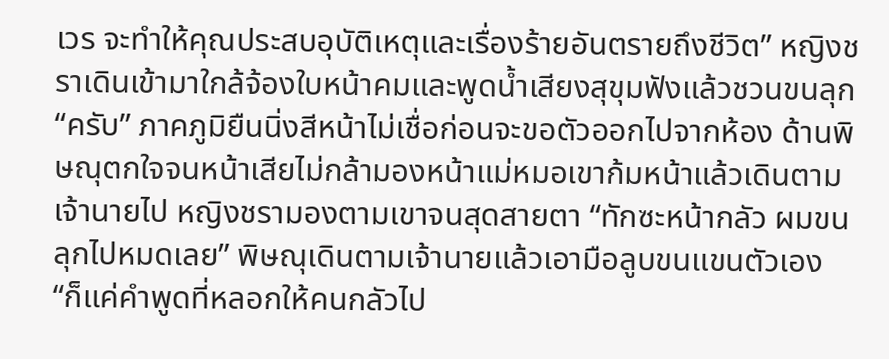เวร จะทำให้คุณประสบอุบัติเหตุและเรื่องร้ายอันตรายถึงชีวิต” หญิงชราเดินเข้ามาใกล้จ้องใบหน้าคมและพูดน้ำเสียงสุขุมฟังแล้วชวนขนลุก “ครับ” ภาคภูมิยืนนิ่งสีหน้าไม่เชื่อก่อนจะขอตัวออกไปจากห้อง ด้านพิษณุตกใจจนหน้าเสียไม่กล้ามองหน้าแม่หมอเขาก้มหน้าแล้วเดินตามเจ้านายไป หญิงชรามองตามเขาจนสุดสายตา “ทักซะหน้ากลัว ผมขนลุกไปหมดเลย” พิษณุเดินตามเจ้านายแล้วเอามือลูบขนแขนตัวเอง “ก็แค่คำพูดที่หลอกให้คนกลัวไป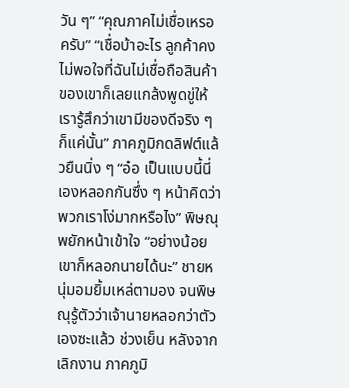วัน ๆ” “คุณภาคไม่เชื่อเหรอครับ” “เชื่อบ้าอะไร ลูกค้าคงไม่พอใจที่ฉันไม่เชื่อถือสินค้าของเขาก็เลยแกล้งพูดขู่ให้เรารู้สึกว่าเขามีของดีจริง ๆ ก็แค่นั้น” ภาคภูมิกดลิฟต์แล้วยืนนิ่ง ๆ “อ๋อ เป็นแบบนี้นี่เองหลอกกันซึ่ง ๆ หน้าคิดว่าพวกเราโง่มากหรือไง” พิษณุพยักหน้าเข้าใจ “อย่างน้อยเขาก็หลอกนายได้นะ” ชายหนุ่มอมยิ้มเหล่ตามอง จนพิษณุรู้ตัวว่าเจ้านายหลอกว่าตัวเองซะแล้ว ช่วงเย็น หลังจากเลิกงาน ภาคภูมิ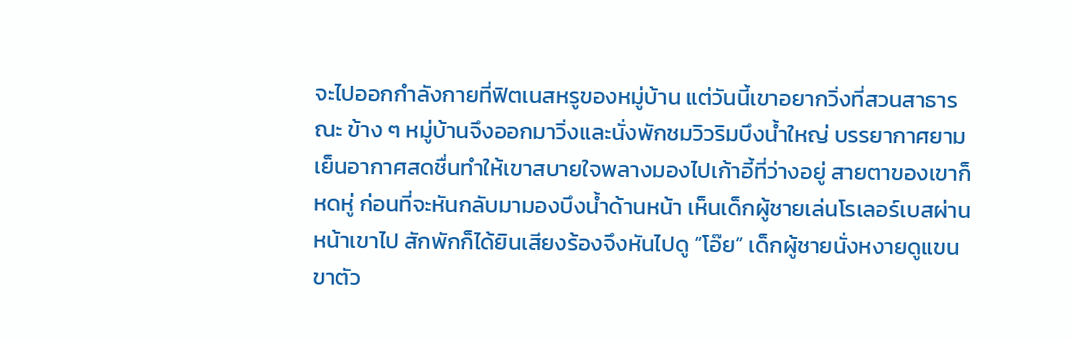จะไปออกกำลังกายที่ฟิตเนสหรูของหมู่บ้าน แต่วันนี้เขาอยากวิ่งที่สวนสาธารณะ ข้าง ๆ หมู่บ้านจึงออกมาวิ่งและนั่งพักชมวิวริมบึงน้ำใหญ่ บรรยากาศยามเย็นอากาศสดชื่นทำให้เขาสบายใจพลางมองไปเก้าอี้ที่ว่างอยู่ สายตาของเขาก็หดหู่ ก่อนที่จะหันกลับมามองบึงน้ำด้านหน้า เห็นเด็กผู้ชายเล่นโรเลอร์เบสผ่านหน้าเขาไป สักพักก็ได้ยินเสียงร้องจึงหันไปดู “โอ๊ย” เด็กผู้ชายนั่งหงายดูแขนขาตัว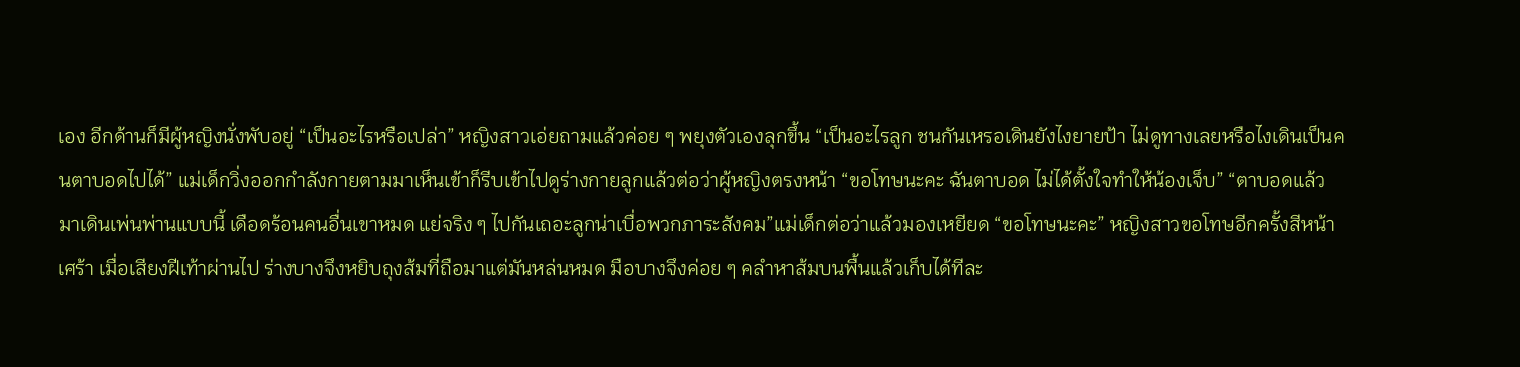เอง อีกด้านก็มีผู้หญิงนั่งพับอยู่ “เป็นอะไรหรือเปล่า” หญิงสาวเอ่ยถามแล้วค่อย ๆ พยุงตัวเองลุกขึ้น “เป็นอะไรลูก ชนกันเหรอเดินยังไงยายป้า ไม่ดูทางเลยหรือไงเดินเป็นคนตาบอดไปได้” แม่เด็กวิ่งออกกำลังกายตามมาเห็นเข้าก็รีบเข้าไปดูร่างกายลูกแล้วต่อว่าผู้หญิงตรงหน้า “ขอโทษนะคะ ฉันตาบอด ไม่ได้ตั้งใจทำให้น้องเจ็บ” “ตาบอดแล้วมาเดินเพ่นพ่านแบบนี้ เดือดร้อนคนอื่นเขาหมด แย่จริง ๆ ไปกันเถอะลูกน่าเบื่อพวกภาระสังคม”แม่เด็กต่อว่าแล้วมองเหยียด “ขอโทษนะคะ” หญิงสาวขอโทษอีกครั้งสีหน้าเศร้า เมื่อเสียงฝีเท้าผ่านไป ร่างบางจึงหยิบถุงส้มที่ถือมาแต่มันหล่นหมด มือบางจึงค่อย ๆ คลำหาส้มบนพื้นแล้วเก็บได้ทีละ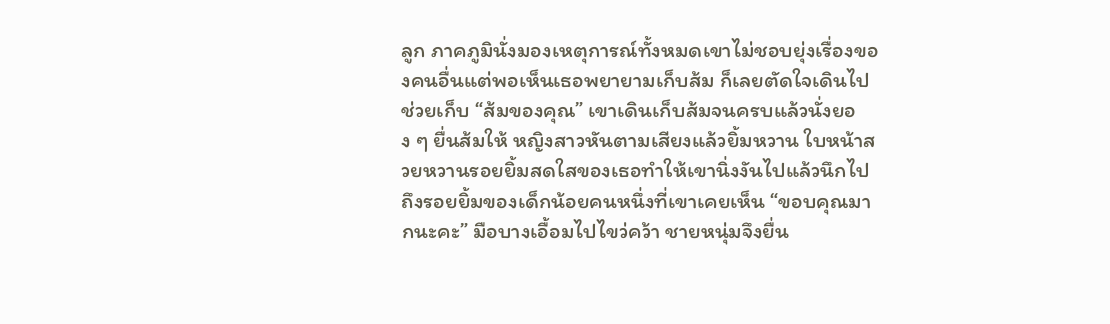ลูก ภาคภูมินั่งมองเหตุการณ์ทั้งหมดเขาไม่ชอบยุ่งเรื่องของคนอื่นแต่พอเห็นเธอพยายามเก็บส้ม ก็เลยตัดใจเดินไปช่วยเก็บ “ส้มของคุณ” เขาเดินเก็บส้มจนครบแล้วนั่งยอง ๆ ยื่นส้มให้ หญิงสาวหันตามเสียงแล้วยิ้มหวาน ใบหน้าสวยหวานรอยยิ้มสดใสของเธอทำให้เขานิ่งงันไปแล้วนึกไปถึงรอยยิ้มของเด็กน้อยคนหนึ่งที่เขาเคยเห็น “ขอบคุณมากนะคะ” มือบางเอื้อมไปไขว่คว้า ชายหนุ่มจึงยื่น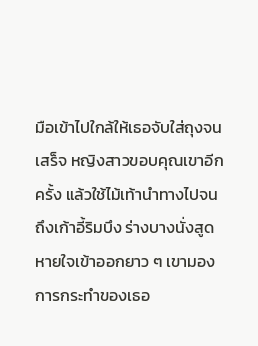มือเข้าไปใกล้ให้เธอจับใส่ถุงจนเสร็จ หญิงสาวขอบคุณเขาอีกครั้ง แล้วใช้ไม้เท้านำทางไปจนถึงเก้าอี้ริมบึง ร่างบางนั่งสูดหายใจเข้าออกยาว ๆ เขามองการกระทำของเธอ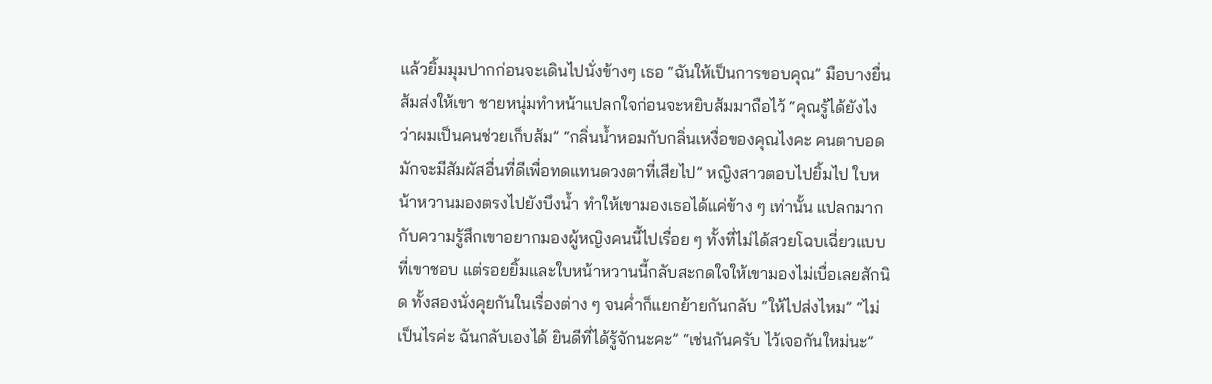แล้วยิ้มมุมปากก่อนจะเดินไปนั่งข้างๆ เธอ “ฉันให้เป็นการขอบคุณ” มือบางยื่นส้มส่งให้เขา ชายหนุ่มทำหน้าแปลกใจก่อนจะหยิบส้มมาถือไว้ “คุณรู้ได้ยังไงว่าผมเป็นคนช่วยเก็บส้ม” “กลิ่นน้ำหอมกับกลิ่นเหงื่อของคุณไงคะ คนตาบอดมักจะมีสัมผัสอื่นที่ดีเพื่อทดแทนดวงตาที่เสียไป” หญิงสาวตอบไปยิ้มไป ใบหน้าหวานมองตรงไปยังบึงน้ำ ทำให้เขามองเธอได้แค่ข้าง ๆ เท่านั้น แปลกมากกับความรู้สึกเขาอยากมองผู้หญิงคนนี้ไปเรื่อย ๆ ทั้งที่ไม่ได้สวยโฉบเฉี่ยวแบบที่เขาชอบ แต่รอยยิ้มและใบหน้าหวานนี้กลับสะกดใจให้เขามองไม่เบื่อเลยสักนิด ทั้งสองนั่งคุยกันในเรื่องต่าง ๆ จนค่ำก็แยกย้ายกันกลับ “ให้ไปส่งไหม” “ไม่เป็นไรค่ะ ฉันกลับเองได้ ยินดีที่ได้รู้จักนะคะ” “เช่นกันครับ ไว้เจอกันใหม่นะ”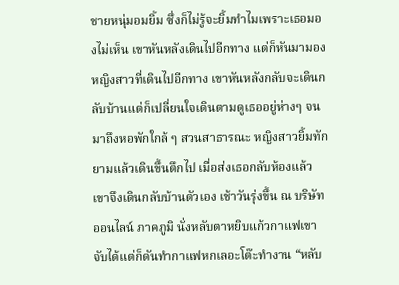ชายหนุ่มอมยิ้ม ซึ่งก็ไม่รู้จะยิ้มทำไมเพราะเธอมองไม่เห็น เขาหันหลังเดินไปอีกทาง แต่ก็หันมามองหญิงสาวที่เดินไปอีกทาง เขาหันหลังกลับจะเดินกลับบ้านแต่ก็เปลี่ยนใจเดินตามดูเธออยู่ห่างๆ จนมาถึงหอพักใกล้ ๆ สวนสาธารณะ หญิงสาวยิ้มทักยามแล้วเดินขึ้นตึกไป เมื่อส่งเธอกลับห้องแล้วเขาจึงเดินกลับบ้านตัวเอง เช้าวันรุ่งขึ้น ณ บริษัทออนไลน์ ภาคภูมิ นั่งหลับตาหยิบแก้วกาแฟเขาจับได้แต่ก็ดันทำกาแฟหกเลอะโต๊ะทำงาน “หลับ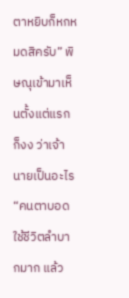ตาหยิบก็หกหมดสิครับ” พิษณุเข้ามาเห็นตั้งแต่แรกก็งง ว่าเจ้านายเป็นอะไร “คนตาบอดใช้ชีวิตลำบากมาก แล้ว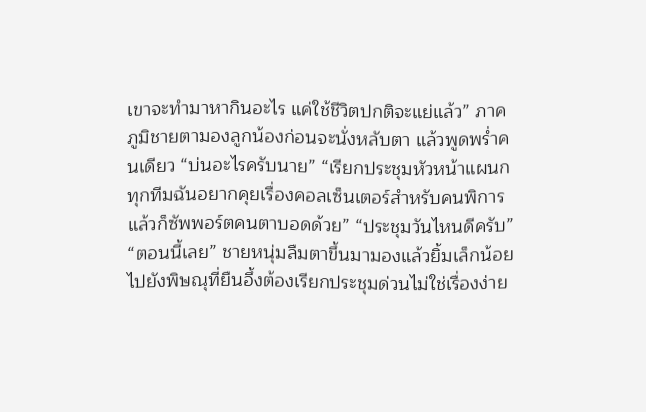เขาจะทำมาหากินอะไร แค่ใช้ชีวิตปกติจะแย่แล้ว” ภาคภูมิชายตามองลูกน้องก่อนจะนั่งหลับตา แล้วพูดพร่ำคนเดียว “บ่นอะไรครับนาย” “เรียกประชุมหัวหน้าแผนกทุกทีมฉันอยากคุยเรื่องคอลเซ็นเตอร์สำหรับคนพิการแล้วก็ซัพพอร์ตคนตาบอดด้วย” “ประชุมวันไหนดีครับ” “ตอนนี้เลย” ชายหนุ่มลืมตาขึ้นมามองแล้วยิ้มเล็กน้อยไปยังพิษณุที่ยืนอึ้งต้องเรียกประชุมด่วนไม่ใช่เรื่องง่าย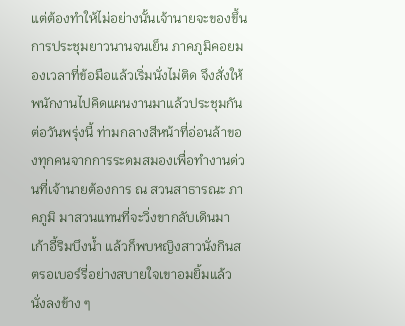แต่ต้องทำให้ไม่อย่างนั้นเจ้านายจะของขึ้น การประชุมยาวนานจนเย็น ภาคภูมิคอยมองเวลาที่ข้อมือแล้วเริ่มนั่งไม่ติด จึงสั่งให้พนักงานไปคิดแผนงานมาแล้วประชุมกันต่อวันพรุ่งนี้ ท่ามกลางสีหน้าที่อ่อนล้าของทุกคนจากการระดมสมองเพื่อทำงานด่วนที่เจ้านายต้องการ ณ สวนสาธารณะ ภาคภูมิ มาสวนแทนที่จะวิ่งขากลับเดินมาเก้าอี้ริมบึงน้ำ แล้วก็พบหญิงสาวนั่งกินสตรอเบอร์รี่อย่างสบายใจเขาอมยิ้มแล้วนั่งลงข้าง ๆ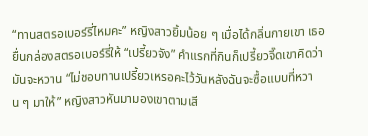“ทานสตรอเบอร์รี่ไหมคะ” หญิงสาวยิ้มน้อย ๆ เมื่อได้กลิ่นกายเขา เธอยื่นกล่องสตรอเบอร์รี่ให้ “เปรี้ยวจัง” คำแรกที่กินก็เปรี้ยวจี๊ดเขาคิดว่ามันจะหวาน “ไม่ชอบทานเปรี้ยวเหรอคะไว้วันหลังฉันจะซื้อแบบที่หวาน ๆ มาให้” หญิงสาวหันมามองเขาตามเสี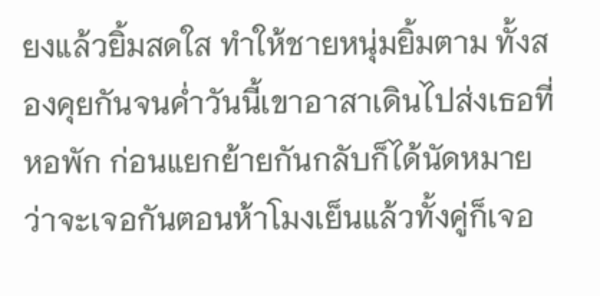ยงแล้วยิ้มสดใส ทำให้ชายหนุ่มยิ้มตาม ทั้งสองคุยกันจนค่ำวันนี้เขาอาสาเดินไปส่งเธอที่หอพัก ก่อนแยกย้ายกันกลับก็ได้นัดหมายว่าจะเจอกันตอนห้าโมงเย็นแล้วทั้งคู่ก็เจอ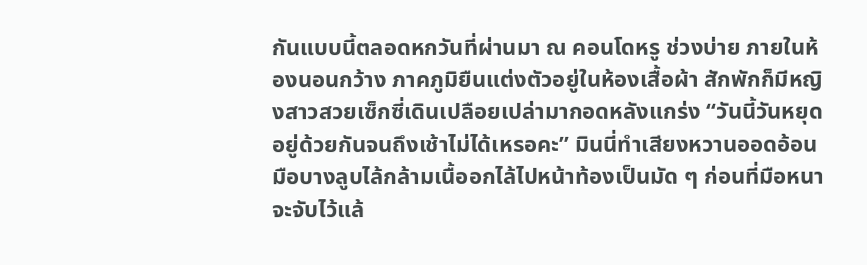กันแบบนี้ตลอดหกวันที่ผ่านมา ณ คอนโดหรู ช่วงบ่าย ภายในห้องนอนกว้าง ภาคภูมิยืนแต่งตัวอยู่ในห้องเสื้อผ้า สักพักก็มีหญิงสาวสวยเซ็กซี่เดินเปลือยเปล่ามากอดหลังแกร่ง “วันนี้วันหยุดอยู่ด้วยกันจนถึงเช้าไม่ได้เหรอคะ” มินนี่ทำเสียงหวานออดอ้อนมือบางลูบไล้กล้ามเนื้ออกไล้ไปหน้าท้องเป็นมัด ๆ ก่อนที่มือหนาจะจับไว้แล้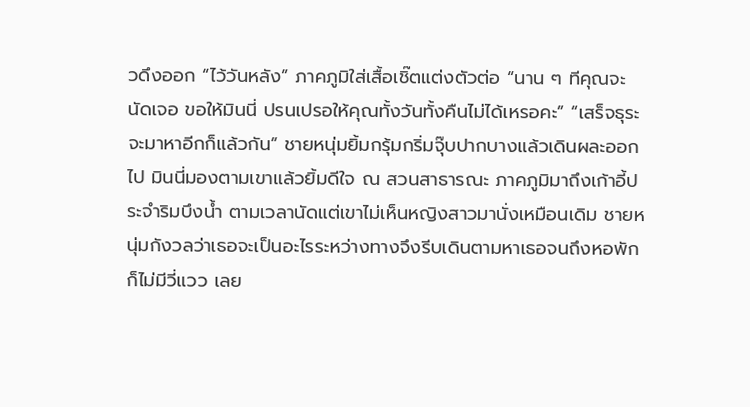วดึงออก “ไว้วันหลัง” ภาคภูมิใส่เสื้อเชิ๊ตแต่งตัวต่อ “นาน ๆ ทีคุณจะนัดเจอ ขอให้มินนี่ ปรนเปรอให้คุณทั้งวันทั้งคืนไม่ได้เหรอคะ” “เสร็จธุระจะมาหาอีกก็แล้วกัน” ชายหนุ่มยิ้มกรุ้มกริ่มจุ๊บปากบางแล้วเดินผละออกไป มินนี่มองตามเขาแล้วยิ้มดีใจ ณ สวนสาธารณะ ภาคภูมิมาถึงเก้าอี้ประจำริมบึงน้ำ ตามเวลานัดแต่เขาไม่เห็นหญิงสาวมานั่งเหมือนเดิม ชายหนุ่มกังวลว่าเธอจะเป็นอะไรระหว่างทางจึงรีบเดินตามหาเธอจนถึงหอพักก็ไม่มีวี่แวว เลย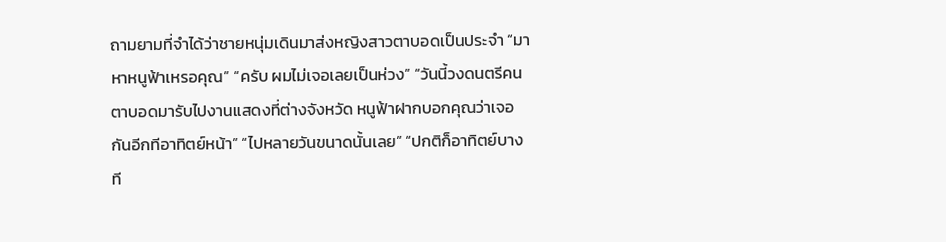ถามยามที่จำได้ว่าชายหนุ่มเดินมาส่งหญิงสาวตาบอดเป็นประจำ “มาหาหนูฟ้าเหรอคุณ” “ครับ ผมไม่เจอเลยเป็นห่วง” “วันนี้วงดนตรีคนตาบอดมารับไปงานแสดงที่ต่างจังหวัด หนูฟ้าฝากบอกคุณว่าเจอกันอีกทีอาทิตย์หน้า” “ไปหลายวันขนาดนั้นเลย” “ปกติก็อาทิตย์บางที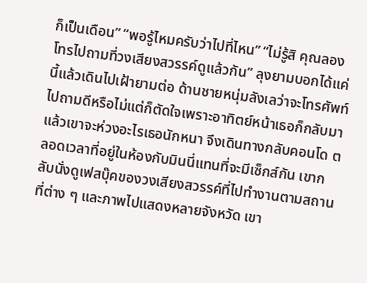ก็เป็นเดือน” “พอรู้ไหมครับว่าไปที่ไหน” “ไม่รู้สิ คุณลองโทรไปถามที่วงเสียงสวรรค์ดูแล้วกัน” ลุงยามบอกได้แค่นี้แล้วเดินไปเฝ้ายามต่อ ด้านชายหนุ่มลังเลว่าจะโทรศัพท์ไปถามดีหรือไม่แต่ก็ตัดใจเพราะอาทิตย์หน้าเธอก็กลับมาแล้วเขาจะห่วงอะไรเธอนักหนา จึงเดินทางกลับคอนโด ตลอดเวลาที่อยู่ในห้องกับมินนี่แทนที่จะมีเซ็กส์กัน เขากลับนั่งดูเฟสบุ๊คของวงเสียงสวรรค์ที่ไปทำงานตามสถานที่ต่าง ๆ และภาพไปแสดงหลายจังหวัด เขา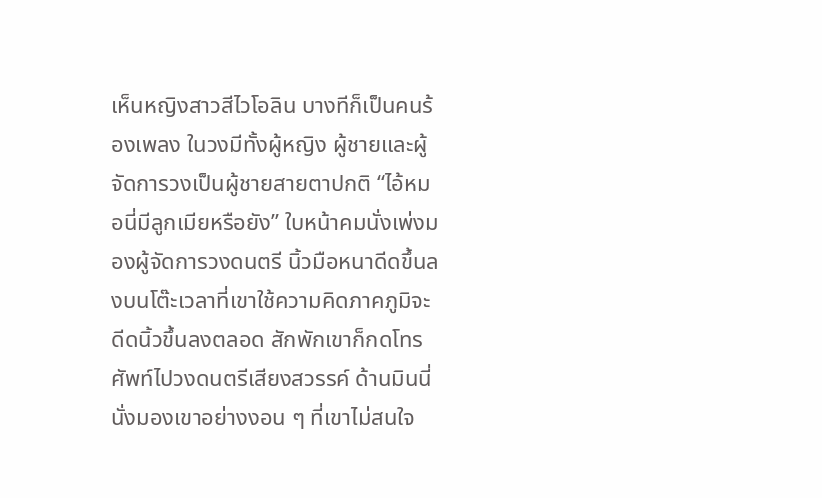เห็นหญิงสาวสีไวโอลิน บางทีก็เป็นคนร้องเพลง ในวงมีทั้งผู้หญิง ผู้ชายและผู้จัดการวงเป็นผู้ชายสายตาปกติ “ไอ้หมอนี่มีลูกเมียหรือยัง” ใบหน้าคมนั่งเพ่งมองผู้จัดการวงดนตรี นิ้วมือหนาดีดขึ้นลงบนโต๊ะเวลาที่เขาใช้ความคิดภาคภูมิจะดีดนิ้วขึ้นลงตลอด สักพักเขาก็กดโทรศัพท์ไปวงดนตรีเสียงสวรรค์ ด้านมินนี่นั่งมองเขาอย่างงอน ๆ ที่เขาไม่สนใจ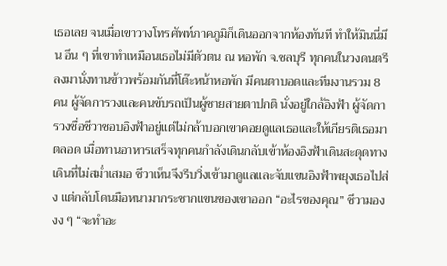เธอเลย จนเมื่อเขาวางโทรศัพท์ภาคภูมิก็เดินออกจากห้องทันที ทำให้มินนี่มึน อึน ๆ ที่เขาทำเหมือนเธอไม่มีตัวตน ณ หอพัก จ.ชลบุรี ทุกคนในวงดนตรีลงมานั่งทานข้าวพร้อมกันที่โต๊ะหน้าหอพัก มีคนตาบอดและทีมงานรวม 8 คน ผู้จัดการวงและคนขับรถเป็นผู้ชายสายตาปกติ นั่งอยู่ใกล้อิงฟ้า ผู้จัดการวงชื่อชีวาชอบอิงฟ้าอยู่แต่ไม่กล้าบอกเขาคอยดูแลเธอและให้เกียรติเธอมาตลอด เมื่อทานอาหารเสร็จทุกคนกำลังเดินกลับเข้าห้องอิงฟ้าเดินสะดุดทางเดินที่ไม่สม่ำเสมอ ชีวาเห็นจึงรีบวิ่งเข้ามาดูแลและจับแขนอิงฟ้าพยุงเธอไปส่ง แต่กลับโดนมือหนามากระชากแขนของเขาออก “อะไรของคุณ” ชีวามอง งง ๆ “จะทำอะ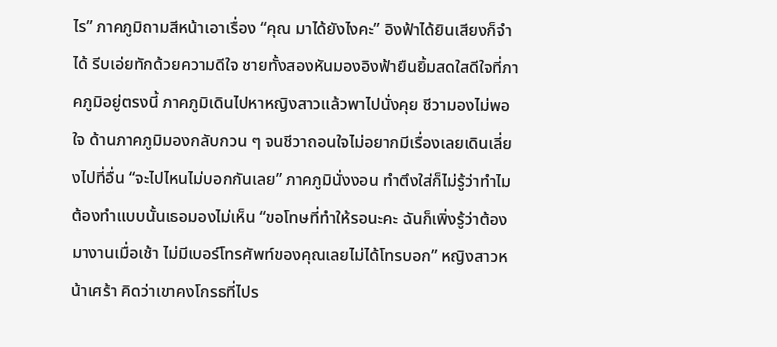ไร” ภาคภูมิถามสีหน้าเอาเรื่อง “คุณ มาได้ยังไงคะ” อิงฟ้าได้ยินเสียงก็จำได้ รีบเอ่ยทักด้วยความดีใจ ชายทั้งสองหันมองอิงฟ้ายืนยิ้มสดใสดีใจที่ภาคภูมิอยู่ตรงนี้ ภาคภูมิเดินไปหาหญิงสาวแล้วพาไปนั่งคุย ชีวามองไม่พอใจ ด้านภาคภูมิมองกลับกวน ๆ จนชีวาถอนใจไม่อยากมีเรื่องเลยเดินเลี่ยงไปที่อื่น “จะไปไหนไม่บอกกันเลย” ภาคภูมินั่งงอน ทำตึงใส่ก็ไม่รู้ว่าทำไมต้องทำแบบนั้นเธอมองไม่เห็น “ขอโทษที่ทำให้รอนะคะ ฉันก็เพิ่งรู้ว่าต้องมางานเมื่อเช้า ไม่มีเบอร์โทรศัพท์ของคุณเลยไม่ได้โทรบอก” หญิงสาวหน้าเศร้า คิดว่าเขาคงโกรธที่ไปร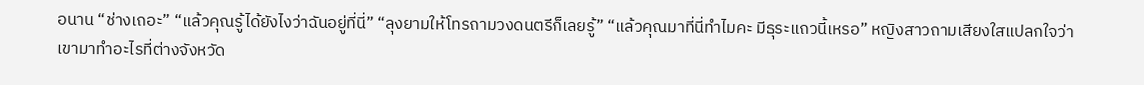อนาน “ช่างเถอะ” “แล้วคุณรู้ได้ยังไงว่าฉันอยู่ที่นี่” “ลุงยามให้โทรถามวงดนตรีก็เลยรู้” “แล้วคุณมาที่นี่ทำไมคะ มีธุระแถวนี้เหรอ” หญิงสาวถามเสียงใสแปลกใจว่าเขามาทำอะไรที่ต่างจังหวัด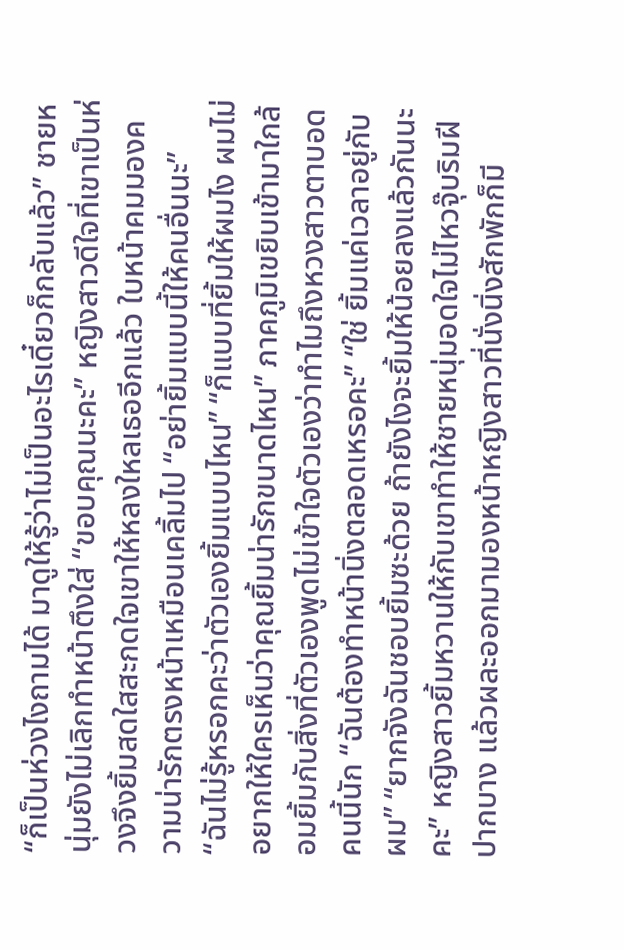“ก็เป็นห่วงไงถามได้ มาดูให้รู้ว่าไม่เป็นอะไรเดี๋ยวก็กลับแล้ว” ชายหนุ่มยังไม่เลิกทำหน้าตึงใส่ “ขอบคุณนะคะ” หญิงสาวดีใจที่เขาเป็นห่วงจึงยิ้มสดใสสะกดใจเขาให้หลงใหลเธออีกแล้ว ใบหน้าคมมองความน่ารักตรงหน้าเหมือนเคลิ้มไป “อย่ายิ้มแบบนี้ให้คนอื่นนะ” “ฉันไม่รู้หรอกคะว่าตัวเองยิ้มแบบไหน” “ก็แบบที่ยิ้มให้ผมไง ผมไม่อยากให้ใครเห็นว่าคุณยิ้มน่ารักขนาดไหน” ภาคภูมิเขยิบเข้ามาใกล้อมยิ้มกับสิ่งที่ตัวเองพูดไม่เข้าใจตัวเองว่าทำไมถึงหวงสาวตาบอดคนนี้นัก “ฉันต้องทำหน้านิ่งตลอดเหรอคะ” “ใช่ ยิ้มแค่เวลาอยู่กับผม” “ยากจังฉันชอบยิ้มซะด้วย ถ้ายังไงจะยิ้มให้น้อยลงแล้วกันนะคะ” หญิงสาวยิ้มหวานให้กับเขาทำให้ชายหนุ่มอดใจไม่ไหวจุ๊บริมฝีปากบาง แล้วผละออกมามองหน้าหญิงสาวที่นั่งนิ่งสักพักก็มี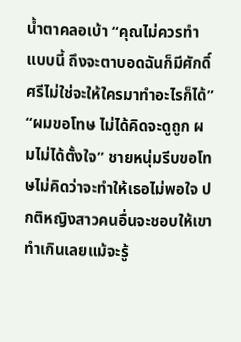น้ำตาคลอเบ้า “คุณไม่ควรทำแบบนี้ ถึงจะตาบอดฉันก็มีศักดิ์ศรีไม่ใช่จะให้ใครมาทำอะไรก็ได้” “ผมขอโทษ ไม่ได้คิดจะดูถูก ผมไม่ได้ตั้งใจ” ชายหนุ่มรีบขอโทษไม่คิดว่าจะทำให้เธอไม่พอใจ ปกติหญิงสาวคนอื่นจะชอบให้เขาทำเกินเลยแม้จะรู้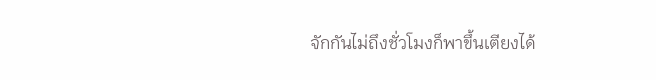จักกันไม่ถึงชั่วโมงก็พาขึ้นเตียงได้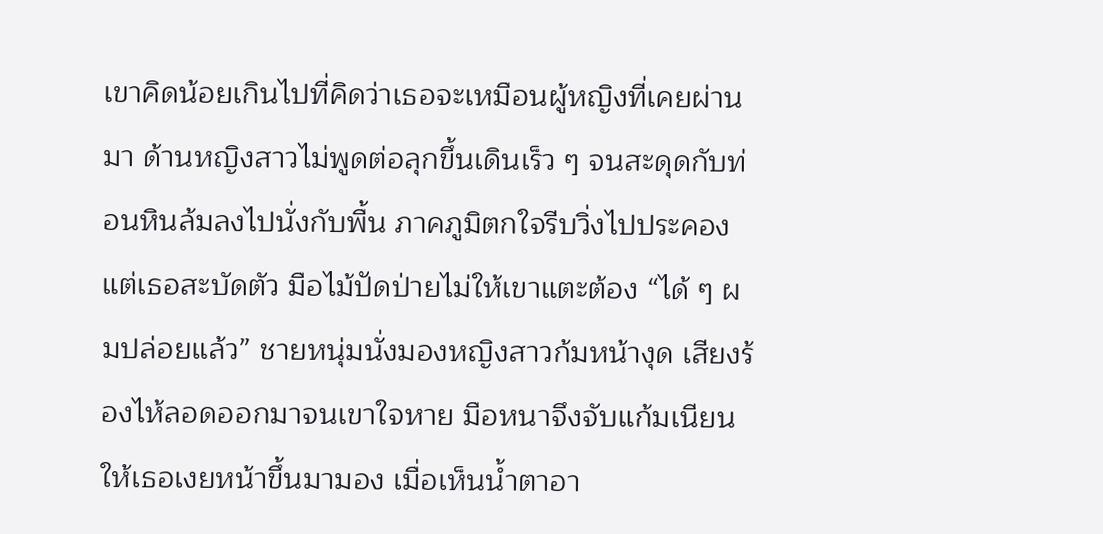เขาคิดน้อยเกินไปที่คิดว่าเธอจะเหมือนผู้หญิงที่เคยผ่านมา ด้านหญิงสาวไม่พูดต่อลุกขึ้นเดินเร็ว ๆ จนสะดุดกับท่อนหินล้มลงไปนั่งกับพื้น ภาคภูมิตกใจรีบวิ่งไปประคองแต่เธอสะบัดตัว มือไม้ปัดป่ายไม่ให้เขาแตะต้อง “ได้ ๆ ผมปล่อยแล้ว” ชายหนุ่มนั่งมองหญิงสาวก้มหน้างุด เสียงร้องไห้ลอดออกมาจนเขาใจหาย มือหนาจึงจับแก้มเนียนให้เธอเงยหน้าขึ้นมามอง เมื่อเห็นน้ำตาอา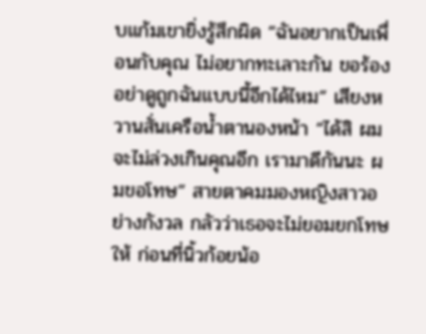บแก้มเขายิ่งรู้สึกผิด “ฉันอยากเป็นเพื่อนกับคุณ ไม่อยากทะเลาะกัน ขอร้องอย่าดูถูกฉันแบบนี้อีกได้ไหม” เสียงหวานสั่นเครือน้ำตานองหน้า “ได้สิ ผมจะไม่ล่วงเกินคุณอีก เรามาดีกันนะ ผมขอโทษ” สายตาคมมองหญิงสาวอย่างกังวล กลัวว่าเธอจะไม่ยอมยกโทษให้ ก่อนที่นิ้วก้อยน้อ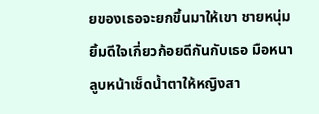ยของเธอจะยกขึ้นมาให้เขา ชายหนุ่มยิ้มดีใจเกี่ยวก้อยดีกันกับเธอ มือหนาลูบหน้าเช็ดน้ำตาให้หญิงสา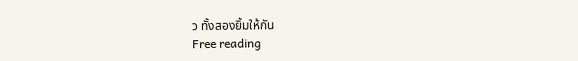ว ทั้งสองยิ้มให้กัน
Free reading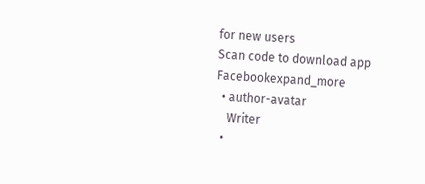for new users
Scan code to download app
Facebookexpand_more
  • author-avatar
    Writer
  •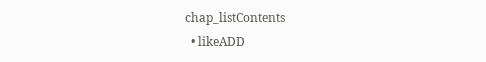chap_listContents
  • likeADD